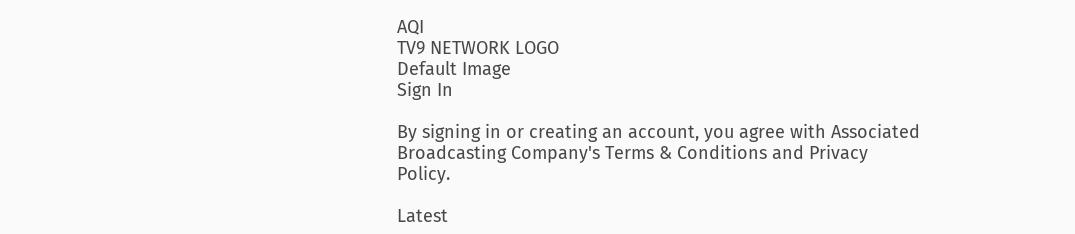AQI
TV9 NETWORK LOGO
Default Image
Sign In

By signing in or creating an account, you agree with Associated Broadcasting Company's Terms & Conditions and Privacy Policy.

Latest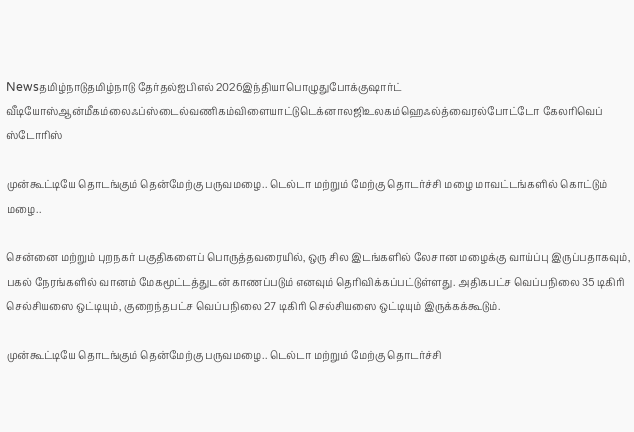Newsதமிழ்நாடுதமிழ்நாடு தேர்தல்ஐபிஎல் 2026இந்தியாபொழுதுபோக்குஷார்ட் வீடியோஸ்ஆன்மீகம்லைஃப்ஸ்டைல்வணிகம்விளையாட்டுடெக்னாலஜிஉலகம்ஹெஃல்த்வைரல்போட்டோ கேலரிவெப் ஸ்டோரிஸ்

முன்கூட்டியே தொடங்கும் தென்மேற்கு பருவமழை.. டெல்டா மற்றும் மேற்கு தொடர்ச்சி மழை மாவட்டங்களில் கொட்டும் மழை..

சென்னை மற்றும் புறநகர் பகுதிகளைப் பொருத்தவரையில், ஒரு சில இடங்களில் லேசான மழைக்கு வாய்ப்பு இருப்பதாகவும், பகல் நேரங்களில் வானம் மேகமூட்டத்துடன் காணப்படும் எனவும் தெரிவிக்கப்பட்டுள்ளது. அதிகபட்ச வெப்பநிலை 35 டிகிரி செல்சியஸை ஒட்டியும், குறைந்தபட்ச வெப்பநிலை 27 டிகிரி செல்சியஸை ஒட்டியும் இருக்கக்கூடும்.

முன்கூட்டியே தொடங்கும் தென்மேற்கு பருவமழை.. டெல்டா மற்றும் மேற்கு தொடர்ச்சி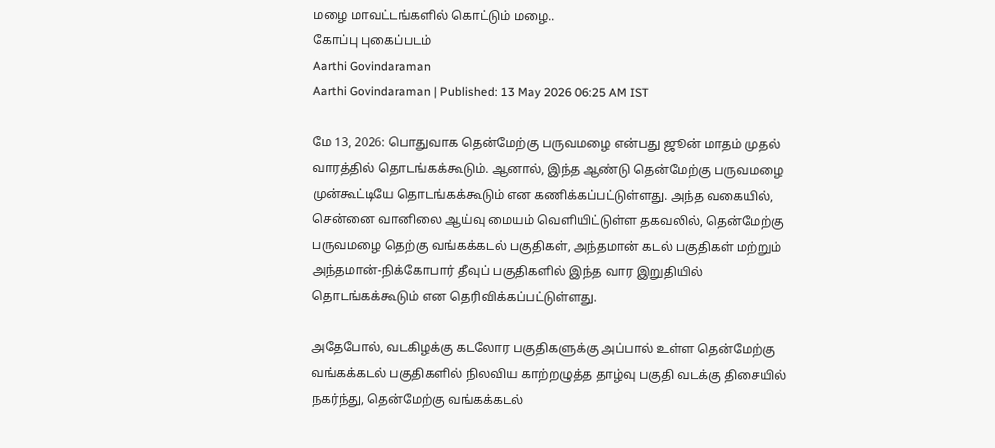மழை மாவட்டங்களில் கொட்டும் மழை..
கோப்பு புகைப்படம்
Aarthi Govindaraman
Aarthi Govindaraman | Published: 13 May 2026 06:25 AM IST

மே 13, 2026: பொதுவாக தென்மேற்கு பருவமழை என்பது ஜூன் மாதம் முதல் வாரத்தில் தொடங்கக்கூடும். ஆனால், இந்த ஆண்டு தென்மேற்கு பருவமழை முன்கூட்டியே தொடங்கக்கூடும் என கணிக்கப்பட்டுள்ளது. அந்த வகையில், சென்னை வானிலை ஆய்வு மையம் வெளியிட்டுள்ள தகவலில், தென்மேற்கு பருவமழை தெற்கு வங்கக்கடல் பகுதிகள், அந்தமான் கடல் பகுதிகள் மற்றும் அந்தமான்-நிக்கோபார் தீவுப் பகுதிகளில் இந்த வார இறுதியில் தொடங்கக்கூடும் என தெரிவிக்கப்பட்டுள்ளது.

அதேபோல், வடகிழக்கு கடலோர பகுதிகளுக்கு அப்பால் உள்ள தென்மேற்கு வங்கக்கடல் பகுதிகளில் நிலவிய காற்றழுத்த தாழ்வு பகுதி வடக்கு திசையில் நகர்ந்து, தென்மேற்கு வங்கக்கடல்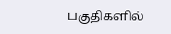பகுதிகளில்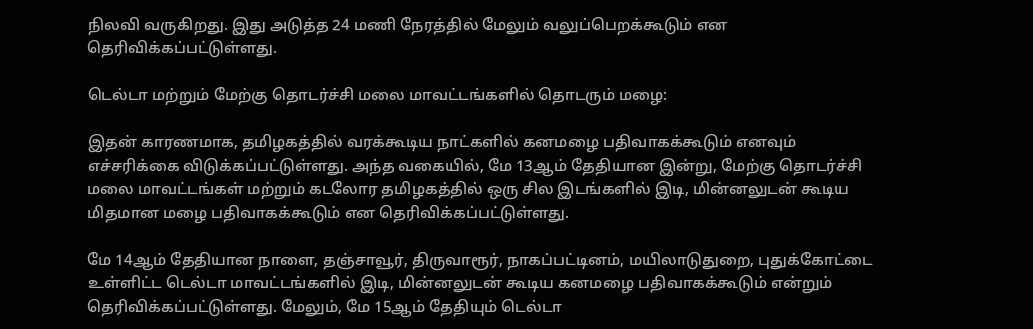நிலவி வருகிறது. இது அடுத்த 24 மணி நேரத்தில் மேலும் வலுப்பெறக்கூடும் என தெரிவிக்கப்பட்டுள்ளது.

டெல்டா மற்றும் மேற்கு தொடர்ச்சி மலை மாவட்டங்களில் தொடரும் மழை:

இதன் காரணமாக, தமிழகத்தில் வரக்கூடிய நாட்களில் கனமழை பதிவாகக்கூடும் எனவும் எச்சரிக்கை விடுக்கப்பட்டுள்ளது. அந்த வகையில், மே 13ஆம் தேதியான இன்று, மேற்கு தொடர்ச்சி மலை மாவட்டங்கள் மற்றும் கடலோர தமிழகத்தில் ஒரு சில இடங்களில் இடி, மின்னலுடன் கூடிய மிதமான மழை பதிவாகக்கூடும் என தெரிவிக்கப்பட்டுள்ளது.

மே 14ஆம் தேதியான நாளை, தஞ்சாவூர், திருவாரூர், நாகப்பட்டினம், மயிலாடுதுறை, புதுக்கோட்டை உள்ளிட்ட டெல்டா மாவட்டங்களில் இடி, மின்னலுடன் கூடிய கனமழை பதிவாகக்கூடும் என்றும் தெரிவிக்கப்பட்டுள்ளது. மேலும், மே 15ஆம் தேதியும் டெல்டா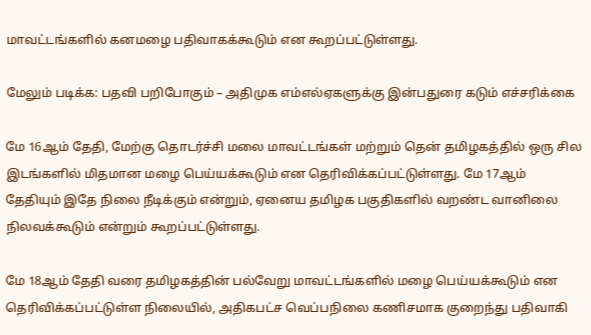மாவட்டங்களில் கனமழை பதிவாகக்கூடும் என கூறப்பட்டுள்ளது.

மேலும் படிக்க: பதவி பறிபோகும் – அதிமுக எம்எல்ஏகளுக்கு இன்பதுரை கடும் எச்சரிக்கை

மே 16ஆம் தேதி, மேற்கு தொடர்ச்சி மலை மாவட்டங்கள் மற்றும் தென் தமிழகத்தில் ஒரு சில இடங்களில் மிதமான மழை பெய்யக்கூடும் என தெரிவிக்கப்பட்டுள்ளது. மே 17ஆம் தேதியும் இதே நிலை நீடிக்கும் என்றும், ஏனைய தமிழக பகுதிகளில் வறண்ட வானிலை நிலவக்கூடும் என்றும் கூறப்பட்டுள்ளது.

மே 18ஆம் தேதி வரை தமிழகத்தின் பல்வேறு மாவட்டங்களில் மழை பெய்யக்கூடும் என தெரிவிக்கப்பட்டுள்ள நிலையில், அதிகபட்ச வெப்பநிலை கணிசமாக குறைந்து பதிவாகி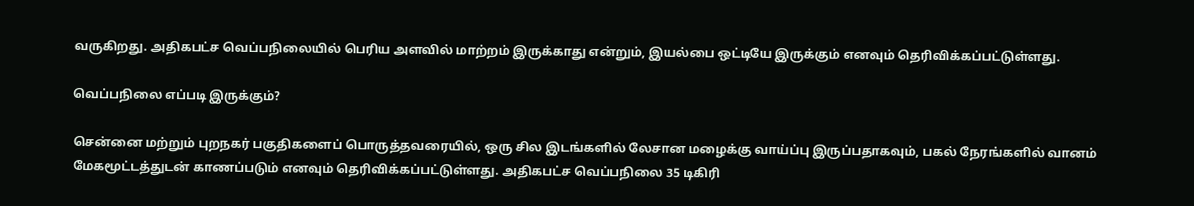வருகிறது. அதிகபட்ச வெப்பநிலையில் பெரிய அளவில் மாற்றம் இருக்காது என்றும், இயல்பை ஒட்டியே இருக்கும் எனவும் தெரிவிக்கப்பட்டுள்ளது.

வெப்பநிலை எப்படி இருக்கும்?

சென்னை மற்றும் புறநகர் பகுதிகளைப் பொருத்தவரையில், ஒரு சில இடங்களில் லேசான மழைக்கு வாய்ப்பு இருப்பதாகவும், பகல் நேரங்களில் வானம் மேகமூட்டத்துடன் காணப்படும் எனவும் தெரிவிக்கப்பட்டுள்ளது. அதிகபட்ச வெப்பநிலை 35 டிகிரி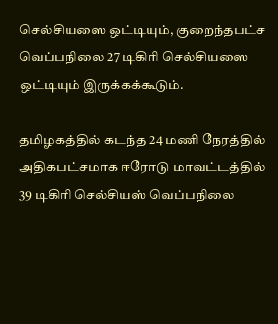செல்சியஸை ஒட்டியும், குறைந்தபட்ச வெப்பநிலை 27 டிகிரி செல்சியஸை ஒட்டியும் இருக்கக்கூடும்.

தமிழகத்தில் கடந்த 24 மணி நேரத்தில் அதிகபட்சமாக ஈரோடு மாவட்டத்தில் 39 டிகிரி செல்சியஸ் வெப்பநிலை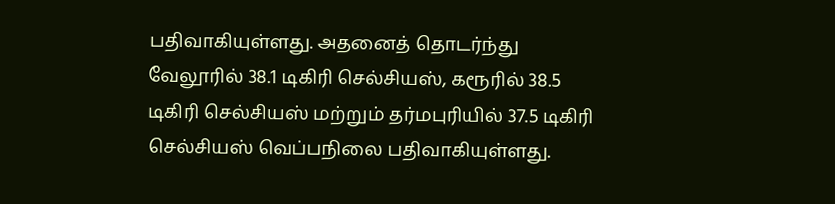பதிவாகியுள்ளது. அதனைத் தொடர்ந்து வேலூரில் 38.1 டிகிரி செல்சியஸ், கரூரில் 38.5 டிகிரி செல்சியஸ் மற்றும் தர்மபுரியில் 37.5 டிகிரி செல்சியஸ் வெப்பநிலை பதிவாகியுள்ளது.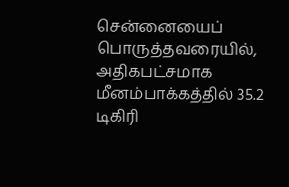சென்னையைப் பொருத்தவரையில், அதிகபட்சமாக மீனம்பாக்கத்தில் 35.2 டிகிரி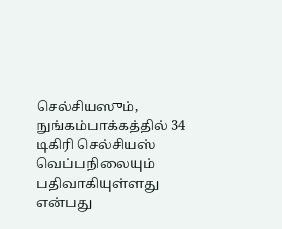செல்சியஸும், நுங்கம்பாக்கத்தில் 34 டிகிரி செல்சியஸ் வெப்பநிலையும் பதிவாகியுள்ளது என்பது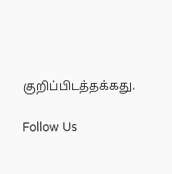குறிப்பிடத்தக்கது.

Follow Us